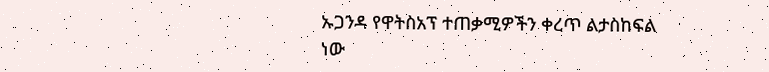ኡጋንዳ የዋትስአፕ ተጠቃሚዎችን ቀረጥ ልታስከፍል ነው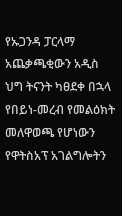የኡጋንዳ ፓርላማ አጨቃጫቂውን አዲስ ህግ ትናንት ካፀደቀ በኋላ የበይነ-መረብ የመልዕክት መለዋወጫ የሆነውን የዋትስአፕ አገልግሎትን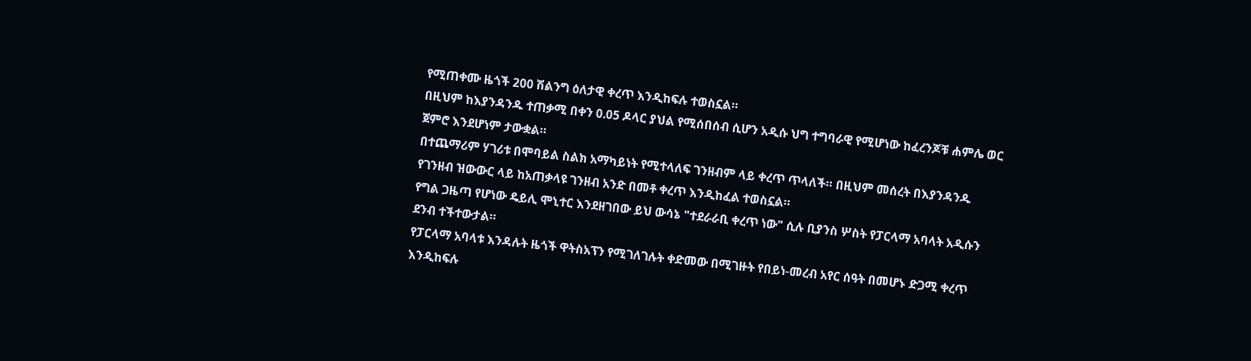የሚጠቀሙ ዜጎች 200 ሽልንግ ዕለታዊ ቀረጥ እንዲከፍሉ ተወስኗል።
በዚህም ከእያንዳንዱ ተጠቃሚ በቀን 0.05 ዶላር ያህል የሚሰበሰብ ሲሆን አዲሱ ህግ ተግባራዊ የሚሆነው ከፈረንጆቹ ሐምሌ ወር ጀምሮ እንደሆነም ታውቋል።
በተጨማሪም ሃገሪቱ በሞባይል ስልክ አማካይነት የሚተላለፍ ገንዘብም ላይ ቀረጥ ጥላለች። በዚህም መሰረት በእያንዳንዱ የገንዘብ ዝውውር ላይ ከአጠቃላዩ ገንዘብ አንድ በመቶ ቀረጥ እንዲከፈል ተወስኗል።
የግል ጋዜጣ የሆነው ዴይሊ ሞኒተር እንደዘገበው ይህ ውሳኔ "ተደራራቢ ቀረጥ ነው" ሲሉ ቢያንስ ሦስት የፓርላማ አባላት አዲሱን ደንብ ተችተውታል።
የፓርላማ አባላቱ እንዳሉት ዜጎች ዋትስአፕን የሚገለገሉት ቀድመው በሚገዙት የበይነ-መረብ አየር ሰዓት በመሆኑ ድጋሚ ቀረጥ እንዲከፍሉ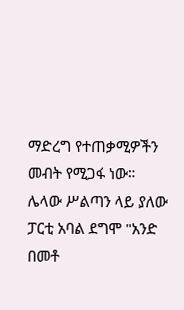ማድረግ የተጠቃሚዎችን መብት የሚጋፋ ነው።
ሌላው ሥልጣን ላይ ያለው ፓርቲ አባል ደግሞ "አንድ በመቶ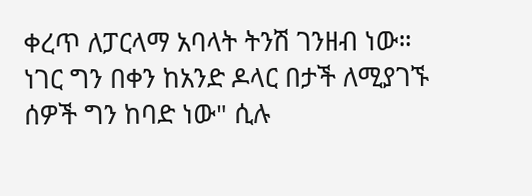ቀረጥ ለፓርላማ አባላት ትንሽ ገንዘብ ነው። ነገር ግን በቀን ከአንድ ዶላር በታች ለሚያገኙ ሰዎች ግን ከባድ ነው" ሲሉ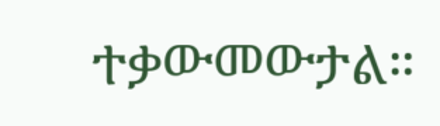ተቃውመውታል።